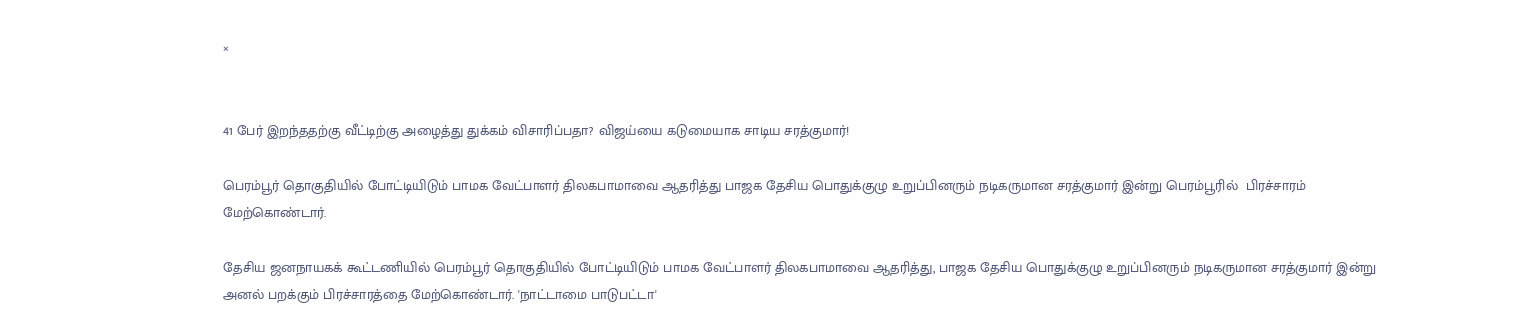×


41 பேர் இறந்ததற்கு வீட்டிற்கு அழைத்து துக்கம் விசாரிப்பதா? விஜய்யை கடுமையாக சாடிய சரத்குமார்!

பெரம்பூர் தொகுதியில் போட்டியிடும் பாமக வேட்பாளர் திலகபாமாவை ஆதரித்து பாஜக தேசிய பொதுக்குழு உறுப்பினரும் நடிகருமான சரத்குமார் இன்று பெரம்பூரில்  பிரச்சாரம் மேற்கொண்டார்.

தேசிய ஜனநாயகக் கூட்டணியில் பெரம்பூர் தொகுதியில் போட்டியிடும் பாமக வேட்பாளர் திலகபாமாவை ஆதரித்து, பாஜக தேசிய பொதுக்குழு உறுப்பினரும் நடிகருமான சரத்குமார் இன்று அனல் பறக்கும் பிரச்சாரத்தை மேற்கொண்டார். 'நாட்டாமை பாடுபட்டா'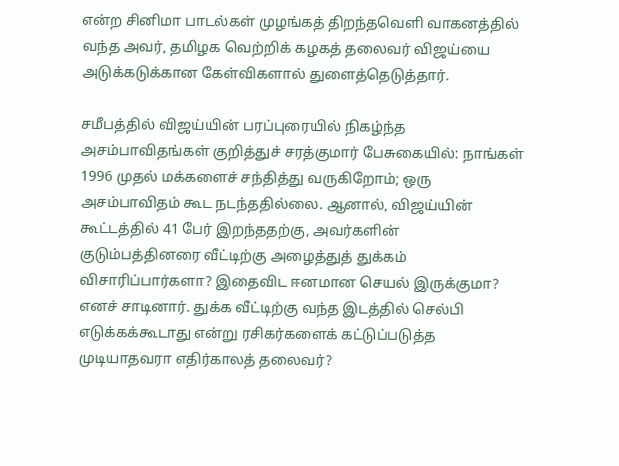என்ற சினிமா பாடல்கள் முழங்கத் திறந்தவெளி வாகனத்தில் வந்த அவர், தமிழக வெற்றிக் கழகத் தலைவர் விஜய்யை அடுக்கடுக்கான கேள்விகளால் துளைத்தெடுத்தார்.

சமீபத்தில் விஜய்யின் பரப்புரையில் நிகழ்ந்த அசம்பாவிதங்கள் குறித்துச் சரத்குமார் பேசுகையில்: நாங்கள் 1996 முதல் மக்களைச் சந்தித்து வருகிறோம்; ஒரு அசம்பாவிதம் கூட நடந்ததில்லை. ஆனால், விஜய்யின் கூட்டத்தில் 41 பேர் இறந்ததற்கு, அவர்களின் குடும்பத்தினரை வீட்டிற்கு அழைத்துத் துக்கம் விசாரிப்பார்களா? இதைவிட ஈனமான செயல் இருக்குமா? எனச் சாடினார். துக்க வீட்டிற்கு வந்த இடத்தில் செல்பி எடுக்கக்கூடாது என்று ரசிகர்களைக் கட்டுப்படுத்த முடியாதவரா எதிர்காலத் தலைவர்?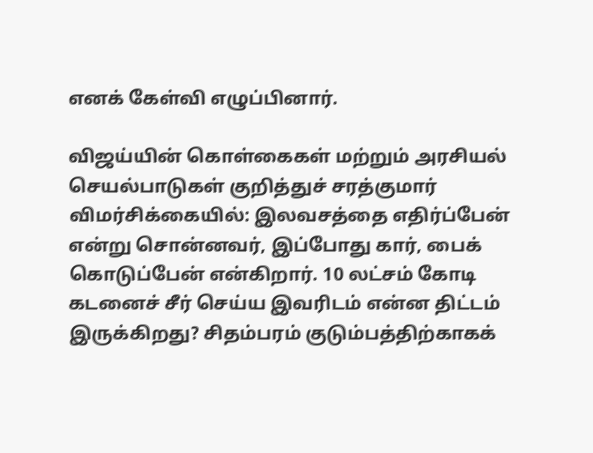எனக் கேள்வி எழுப்பினார்.

விஜய்யின் கொள்கைகள் மற்றும் அரசியல் செயல்பாடுகள் குறித்துச் சரத்குமார் விமர்சிக்கையில்: இலவசத்தை எதிர்ப்பேன் என்று சொன்னவர், இப்போது கார், பைக் கொடுப்பேன் என்கிறார். 10 லட்சம் கோடி கடனைச் சீர் செய்ய இவரிடம் என்ன திட்டம் இருக்கிறது? சிதம்பரம் குடும்பத்திற்காகக்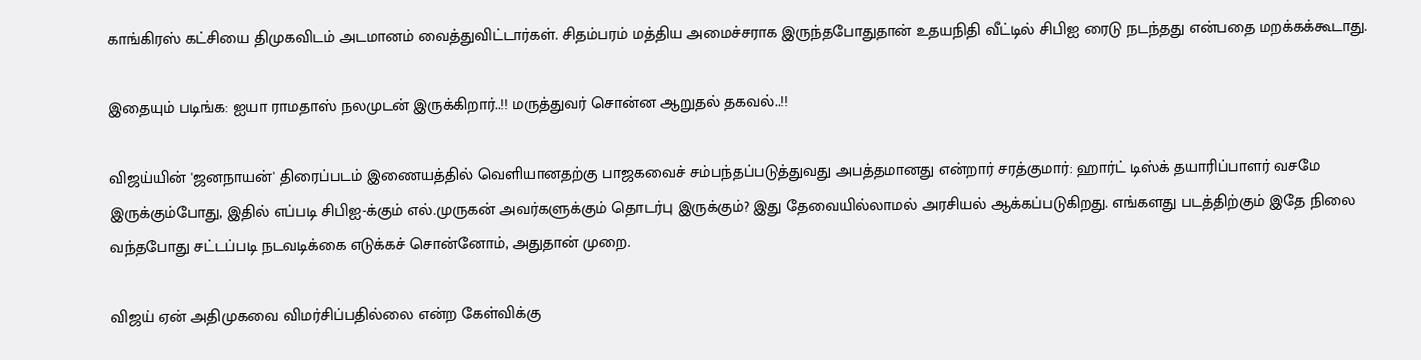காங்கிரஸ் கட்சியை திமுகவிடம் அடமானம் வைத்துவிட்டார்கள். சிதம்பரம் மத்திய அமைச்சராக இருந்தபோதுதான் உதயநிதி வீட்டில் சிபிஐ ரைடு நடந்தது என்பதை மறக்கக்கூடாது.

இதையும் படிங்க: ஐயா ராமதாஸ் நலமுடன் இருக்கிறார்..!! மருத்துவர் சொன்ன ஆறுதல் தகவல்..!!

விஜய்யின் 'ஜனநாயன்' திரைப்படம் இணையத்தில் வெளியானதற்கு பாஜகவைச் சம்பந்தப்படுத்துவது அபத்தமானது என்றார் சரத்குமார்: ஹார்ட் டிஸ்க் தயாரிப்பாளர் வசமே இருக்கும்போது, இதில் எப்படி சிபிஐ-க்கும் எல்.முருகன் அவர்களுக்கும் தொடர்பு இருக்கும்? இது தேவையில்லாமல் அரசியல் ஆக்கப்படுகிறது. எங்களது படத்திற்கும் இதே நிலை வந்தபோது சட்டப்படி நடவடிக்கை எடுக்கச் சொன்னோம், அதுதான் முறை.

விஜய் ஏன் அதிமுகவை விமர்சிப்பதில்லை என்ற கேள்விக்கு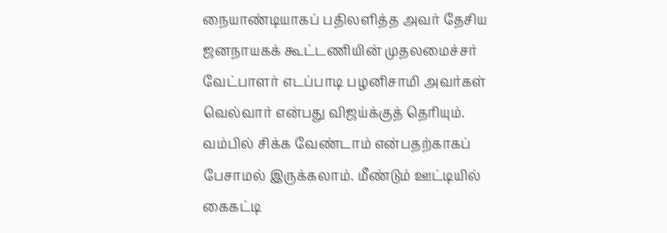நையாண்டியாகப் பதிலளித்த அவர் தேசிய ஜனநாயகக் கூட்டணியின் முதலமைச்சர் வேட்பாளர் எடப்பாடி பழனிசாமி அவர்கள் வெல்வார் என்பது விஜய்க்குத் தெரியும். வம்பில் சிக்க வேண்டாம் என்பதற்காகப் பேசாமல் இருக்கலாம். மீண்டும் ஊட்டியில் கைகட்டி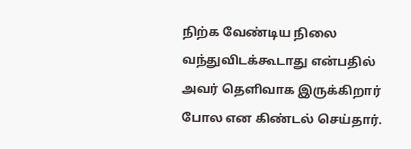நிற்க வேண்டிய நிலை வந்துவிடக்கூடாது என்பதில் அவர் தெளிவாக இருக்கிறார் போல என கிண்டல் செய்தார்.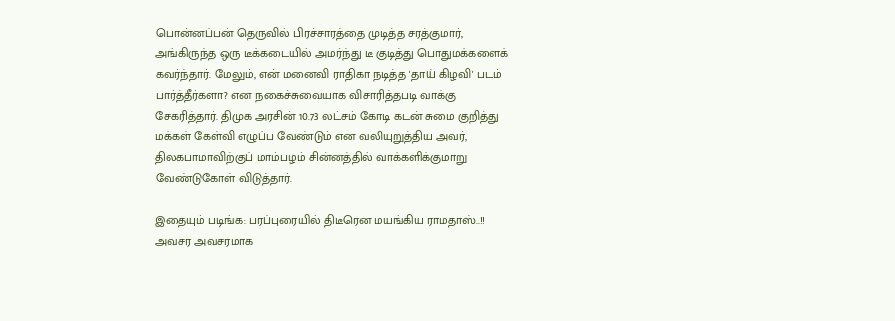பொன்னப்பன் தெருவில் பிரச்சாரத்தை முடித்த சரத்குமார், அங்கிருந்த ஒரு டீக்கடையில் அமர்ந்து டீ குடித்து பொதுமக்களைக் கவர்ந்தார். மேலும், என் மனைவி ராதிகா நடித்த 'தாய் கிழவி' படம் பார்த்தீர்களா? என நகைச்சுவையாக விசாரித்தபடி வாக்கு சேகரித்தார். திமுக அரசின் 10.73 லட்சம் கோடி கடன் சுமை குறித்து மக்கள் கேள்வி எழுப்ப வேண்டும் என வலியுறுத்திய அவர், திலகபாமாவிற்குப் மாம்பழம் சின்னத்தில் வாக்களிக்குமாறு வேண்டுகோள் விடுத்தார்.

இதையும் படிங்க: பரப்புரையில் திடீரென மயங்கிய ராமதாஸ்..!! அவசர அவசரமாக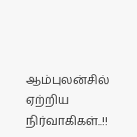ஆம்புலன்சில் ஏற்றிய நிர்வாகிகள்..!!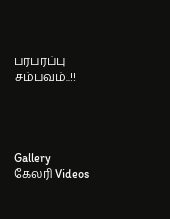பரபரப்பு சம்பவம்..!!




Gallery கேலரி Videos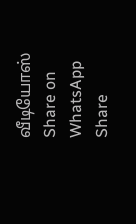வீடியோஸ் Share on WhatsApp Share